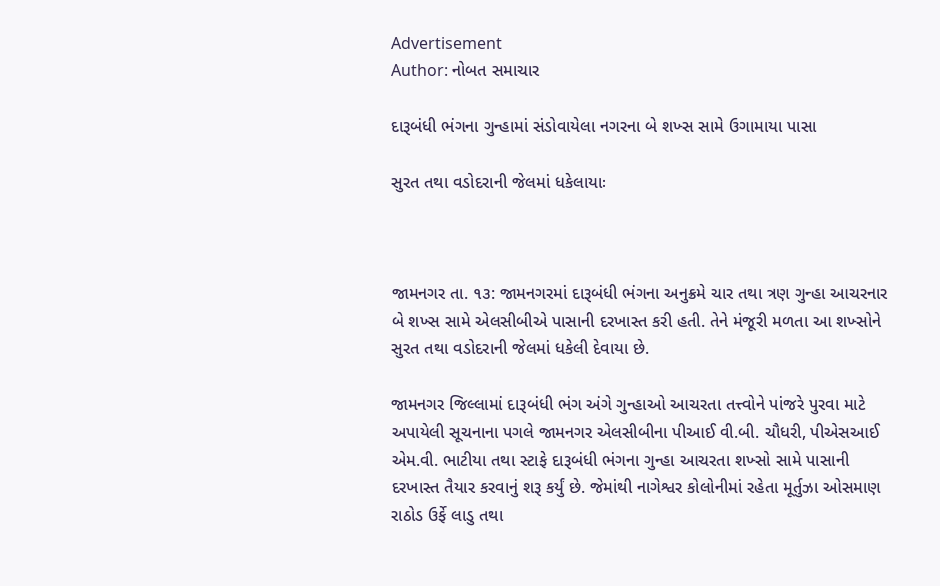Advertisement
Author: નોબત સમાચાર

દારૂબંધી ભંગના ગુન્હામાં સંડોવાયેલા નગરના બે શખ્સ સામે ઉગામાયા પાસા

સુરત તથા વડોદરાની જેલમાં ધકેલાયાઃ



જામનગર તા. ૧૩: જામનગરમાં દારૂબંધી ભંગના અનુક્રમે ચાર તથા ત્રણ ગુન્હા આચરનાર બે શખ્સ સામે એલસીબીએ પાસાની દરખાસ્ત કરી હતી. તેને મંજૂરી મળતા આ શખ્સોને સુરત તથા વડોદરાની જેલમાં ધકેલી દેવાયા છે.

જામનગર જિલ્લામાં દારૂબંધી ભંગ અંગે ગુન્હાઓ આચરતા તત્ત્વોને પાંજરે પુરવા માટે અપાયેલી સૂચનાના પગલે જામનગર એલસીબીના પીઆઈ વી.બી. ચૌધરી, પીએસઆઈ એમ.વી. ભાટીયા તથા સ્ટાફે દારૂબંધી ભંગના ગુન્હા આચરતા શખ્સો સામે પાસાની દરખાસ્ત તૈયાર કરવાનું શરૂ કર્યું છે. જેમાંથી નાગેશ્વર કોલોનીમાં રહેતા મૂર્તુઝા ઓસમાણ રાઠોડ ઉર્ફે લાડુ તથા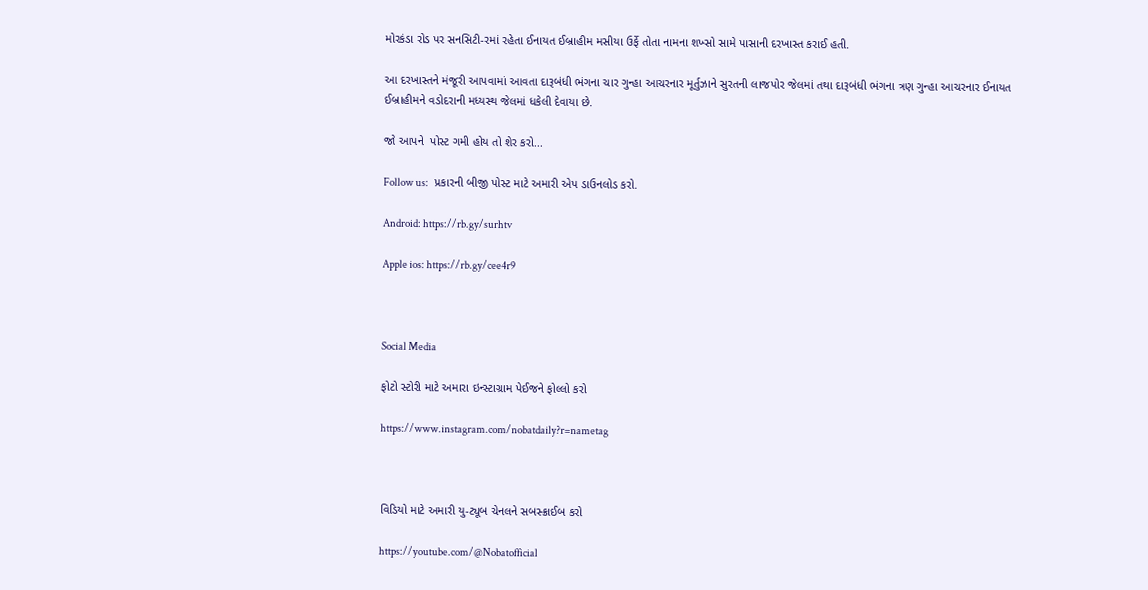મોરકંડા રોડ પર સનસિટી-રમાં રહેતા ઈનાયત ઈબ્રાહીમ મસીયા ઉર્ફે તોતા નામના શખ્સો સામે પાસાની દરખાસ્ત કરાઈ હતી.

આ દરખાસ્તને મંજૂરી આપવામાં આવતા દારૂબંધી ભંગના ચાર ગુન્હા આચરનાર મૂર્તુઝાને સુરતની લાજપોર જેલમાં તથા દારૂબંધી ભંગના ત્રણ ગુન્હા આચરનાર ઈનાયત ઈબ્રાહીમને વડોદરાની મધ્યસ્થ જેલમાં ધકેલી દેવાયા છે.

જો આપને  પોસ્ટ ગમી હોય તો શેર કરો...

Follow us:   પ્રકારની બીજી પોસ્ટ માટે અમારી એપ ડાઉનલોડ કરો.

Android: https://rb.gy/surhtv

Apple ios: https://rb.gy/cee4r9



Social Media

ફોટો સ્ટોરી માટે અમારા ઇન્સ્ટાગ્રામ પેઈજને ફોલ્લો કરો

https://www.instagram.com/nobatdaily?r=nametag



વિડિયો માટે અમારી યુ-ટ્યૂબ ચેનલને સબસ્ક્રાઈબ કરો

https://youtube.com/@Nobatofficial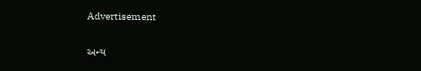Advertisement

અન્ય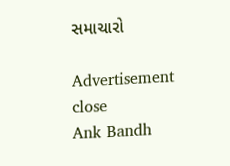સમાચારો

Advertisement
close
Ank Bandh